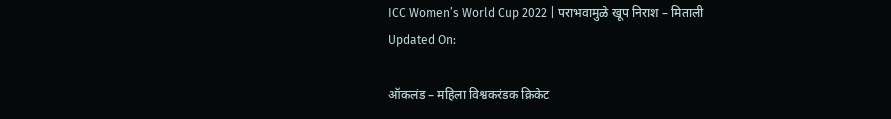ICC Women’s World Cup 2022 | पराभवामुळे खूप निराश – मिताली
Updated On:

ऑकलंड – महिला विश्वकरंडक क्रिकेट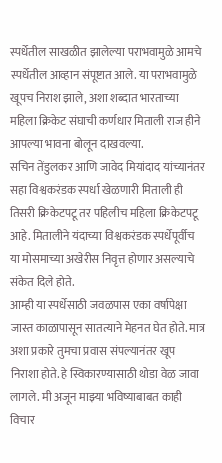स्पर्धेतील साखळीत झालेल्या पराभवामुळे आमचे स्पर्धेतील आव्हान संपूष्टात आले. या पराभवामुळे खूपच निराश झाले, अशा शब्दात भारताच्या महिला क्रिकेट संघाची कर्णधार मिताली राज हीने आपल्या भावना बोलून दाखवल्या.
सचिन तेंडुलकर आणि जावेद मियांदाद यांच्यानंतर सहा विश्वकरंडक स्पर्धा खेळणारी मिताली ही तिसरी क्रिकेटपटू तर पहिलीच महिला क्रिकेटपटू आहे. मितालीने यंदाच्या विश्वकरंडक स्पर्धेपूर्वीच या मोसमाच्या अखेरीस निवृत्त होणार असल्याचे संकेत दिले होते.
आम्ही या स्पर्धेसाठी जवळपास एका वर्षापेक्षा जास्त काळापासून सातत्याने मेहनत घेत होते. मात्र अशा प्रकारे तुमचा प्रवास संपल्यानंतर खूप निराशा होते. हे स्विकारण्यासाठी थोडा वेळ जावा लागले. मी अजून माझ्या भविष्याबाबत काही विचार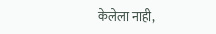केलेला नाही,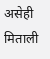असेही मिताली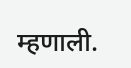म्हणाली.